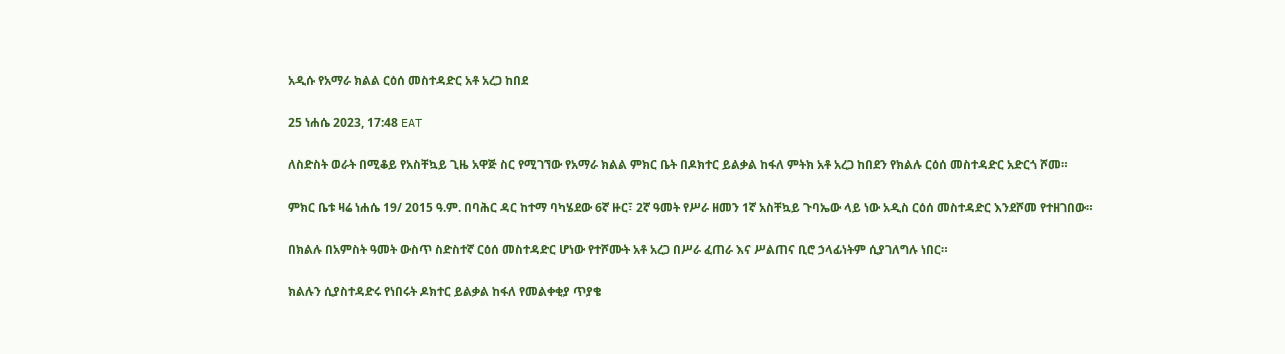አዲሱ የአማራ ክልል ርዕሰ መስተዳድር አቶ አረጋ ከበደ

25 ነሐሴ 2023, 17:48 EAT

ለስድስት ወራት በሚቆይ የአስቸኳይ ጊዜ አዋጅ ስር የሚገኘው የአማራ ክልል ምክር ቤት በዶክተር ይልቃል ከፋለ ምትክ አቶ አረጋ ከበደን የክልሉ ርዕሰ መስተዳድር አድርጎ ሾመ።

ምክር ቤቱ ዛሬ ነሐሴ 19/ 2015 ዓ.ም. በባሕር ዳር ከተማ ባካሄደው 6ኛ ዙር፣ 2ኛ ዓመት የሥራ ዘመን 1ኛ አስቸኳይ ጉባኤው ላይ ነው አዲስ ርዕሰ መስተዳድር እንደሾመ የተዘገበው።

በክልሉ በአምስት ዓመት ውስጥ ስድስተኛ ርዕሰ መስተዳድር ሆነው የተሾሙት አቶ አረጋ በሥራ ፈጠራ እና ሥልጠና ቢሮ ኃላፊነትም ሲያገለግሉ ነበር።

ክልሉን ሲያስተዳድሩ የነበሩት ዶክተር ይልቃል ከፋለ የመልቀቂያ ጥያቄ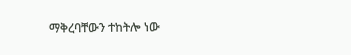ማቅረባቸውን ተከትሎ ነው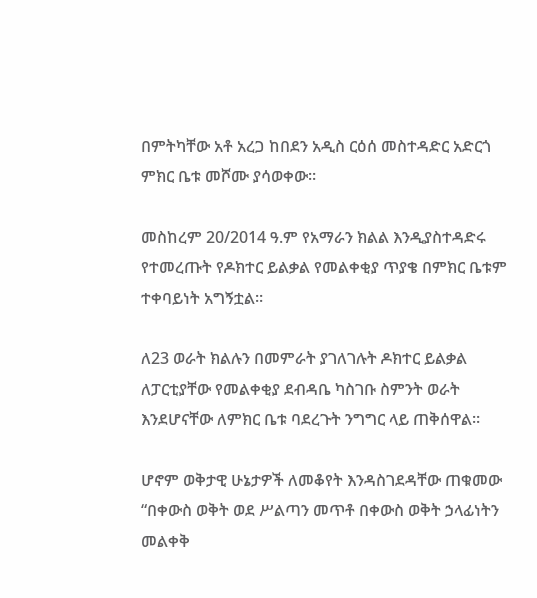በምትካቸው አቶ አረጋ ከበደን አዲስ ርዕሰ መስተዳድር አድርጎ ምክር ቤቱ መሾሙ ያሳወቀው።

መስከረም 20/2014 ዓ.ም የአማራን ክልል እንዲያስተዳድሩ የተመረጡት የዶክተር ይልቃል የመልቀቂያ ጥያቄ በምክር ቤቱም ተቀባይነት አግኝቷል።

ለ23 ወራት ክልሉን በመምራት ያገለገሉት ዶክተር ይልቃል ለፓርቲያቸው የመልቀቂያ ደብዳቤ ካስገቡ ስምንት ወራት እንደሆናቸው ለምክር ቤቱ ባደረጉት ንግግር ላይ ጠቅሰዋል።

ሆኖም ወቅታዊ ሁኔታዎች ለመቆየት እንዳስገደዳቸው ጠቁመው “በቀውስ ወቅት ወደ ሥልጣን መጥቶ በቀውስ ወቅት ኃላፊነትን መልቀቅ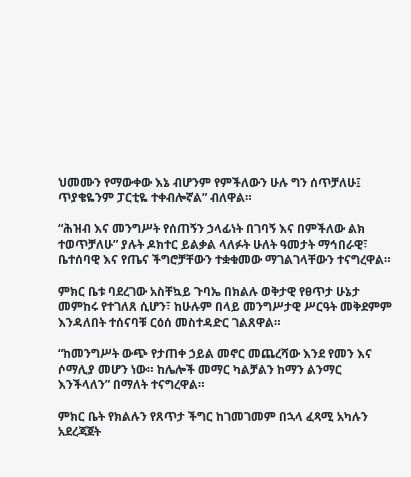ህመሙን የማውቀው እኔ ብሆንም የምችለውን ሁሉ ግን ሰጥቻለሁ፤ ጥያቄዬንም ፓርቲዬ ተቀብሎኛል” ብለዋል።

“ሕዝብ እና መንግሥት የሰጠኝን ኃላፊነት በገባኝ እና በምችለው ልክ ተወጥቻለሁ” ያሉት ዶክተር ይልቃል ላለፉት ሁለት ዓመታት ማኅበራዊ፣ ቤተሰባዊ እና የጤና ችግሮቻቸውን ተቋቁመው ማገልገላቸውን ተናግረዋል።

ምክር ቤቱ ባደረገው አስቸኳይ ጉባኤ በክልሉ ወቅታዊ የፀጥታ ሁኔታ መምከሩ የተገለጸ ሲሆን፣ ከሁሉም በላይ መንግሥታዊ ሥርዓት መቅደምም እንዳለበት ተሰናባቹ ርዕሰ መስተዳድር ገልጸዋል።

“ከመንግሥት ውጭ የታጠቀ ኃይል መኖር መጨረሻው እንደ የመን እና ሶማሊያ መሆን ነው። ከሌሎች መማር ካልቻልን ከማን ልንማር እንችላለን” በማለት ተናግረዋል።

ምክር ቤት የክልሉን የጸጥታ ችግር ከገመገመም በኋላ ፈጻሚ አካሉን አደረጃጀት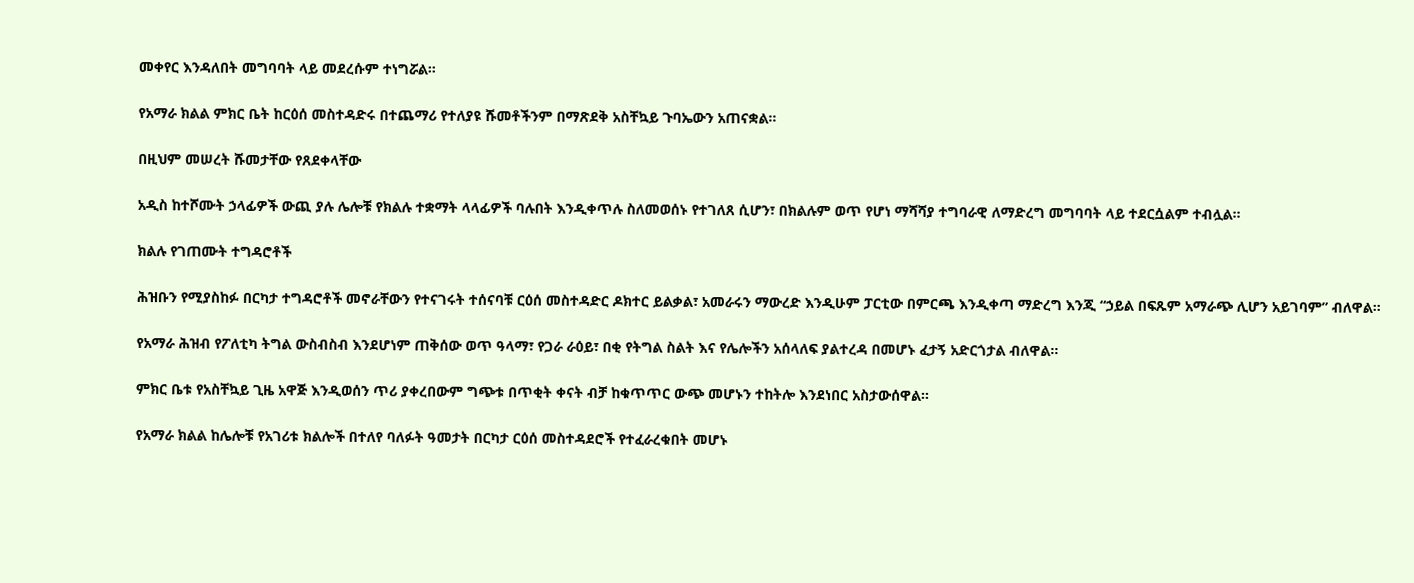መቀየር እንዳለበት መግባባት ላይ መደረሱም ተነግሯል።

የአማራ ክልል ምክር ቤት ከርዕሰ መስተዳድሩ በተጨማሪ የተለያዩ ሹመቶችንም በማጽደቅ አስቸኳይ ጉባኤውን አጠናቋል።

በዚህም መሠረት ሹመታቸው የጸደቀላቸው

አዲስ ከተሾሙት ኃላፊዎች ውጪ ያሉ ሌሎቹ የክልሉ ተቋማት ላላፊዎች ባሉበት እንዲቀጥሉ ስለመወሰኑ የተገለጸ ሲሆን፣ በክልሉም ወጥ የሆነ ማሻሻያ ተግባራዊ ለማድረግ መግባባት ላይ ተደርሷልም ተብሏል።

ክልሉ የገጠሙት ተግዳሮቶች

ሕዝቡን የሚያስከፉ በርካታ ተግዳሮቶች መኖራቸውን የተናገሩት ተሰናባቹ ርዕሰ መስተዳድር ዶክተር ይልቃል፣ አመራሩን ማውረድ እንዲሁም ፓርቲው በምርጫ እንዲቀጣ ማድረግ እንጂ “ኃይል በፍጹም አማራጭ ሊሆን አይገባም” ብለዋል።

የአማራ ሕዝብ የፖለቲካ ትግል ውስብስብ እንደሆነም ጠቅሰው ወጥ ዓላማ፣ የጋራ ራዕይ፣ በቂ የትግል ስልት እና የሌሎችን አሰላለፍ ያልተረዳ በመሆኑ ፈታኝ አድርጎታል ብለዋል፡፡

ምክር ቤቱ የአስቸኳይ ጊዜ አዋጅ እንዲወሰን ጥሪ ያቀረበውም ግጭቱ በጥቂት ቀናት ብቻ ከቁጥጥር ውጭ መሆኑን ተከትሎ እንደነበር አስታውሰዋል።

የአማራ ክልል ከሌሎቹ የአገሪቱ ክልሎች በተለየ ባለፉት ዓመታት በርካታ ርዕሰ መስተዳደሮች የተፈራረቁበት መሆኑ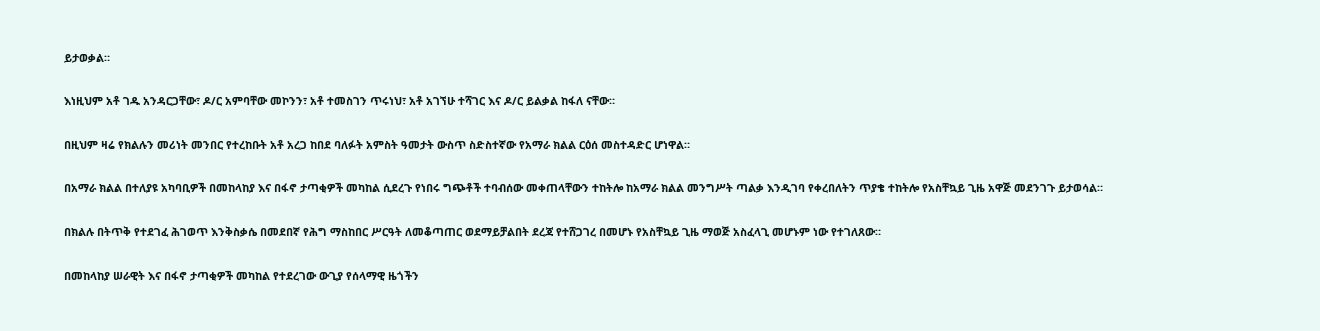ይታወቃል።

እነዚህም አቶ ገዱ አንዳርጋቸው፣ ዶ/ር አምባቸው መኮንን፣ አቶ ተመስገን ጥሩነህ፣ አቶ አገኘሁ ተሻገር እና ዶ/ር ይልቃል ከፋለ ናቸው።

በዚህም ዛሬ የክልሉን መሪነት መንበር የተረከቡት አቶ አረጋ ከበደ ባለፉት አምስት ዓመታት ውስጥ ስድስተኛው የአማራ ክልል ርዕሰ መስተዳድር ሆነዋል።

በአማራ ክልል በተለያዩ አካባቢዎች በመከላከያ እና በፋኖ ታጣቂዎች መካከል ሲደረጉ የነበሩ ግጭቶች ተባብሰው መቀጠላቸውን ተከትሎ ከአማራ ክልል መንግሥት ጣልቃ እንዲገባ የቀረበለትን ጥያቄ ተከትሎ የአስቸኳይ ጊዜ አዋጅ መደንገጉ ይታወሳል።

በክልሉ በትጥቅ የተደገፈ ሕገወጥ እንቅስቃሴ በመደበኛ የሕግ ማስከበር ሥርዓት ለመቆጣጠር ወደማይቻልበት ደረጃ የተሸጋገረ በመሆኑ የአስቸኳይ ጊዜ ማወጅ አስፈላጊ መሆኑም ነው የተገለጸው።

በመከላከያ ሠራዊት እና በፋኖ ታጣቂዎች መካከል የተደረገው ውጊያ የሰላማዊ ዜጎችን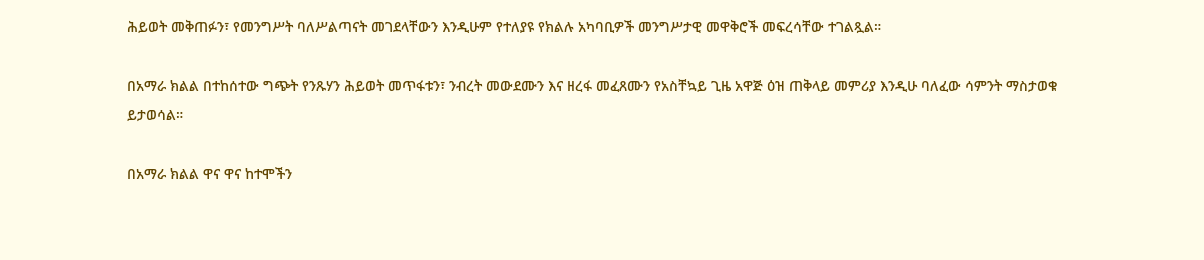ሕይወት መቅጠፉን፣ የመንግሥት ባለሥልጣናት መገደላቸውን እንዲሁም የተለያዩ የክልሉ አካባቢዎች መንግሥታዊ መዋቅሮች መፍረሳቸው ተገልጿል።

በአማራ ክልል በተከሰተው ግጭት የንጹሃን ሕይወት መጥፋቱን፣ ንብረት መውደሙን እና ዘረፋ መፈጸሙን የአስቸኳይ ጊዜ አዋጅ ዕዝ ጠቅላይ መምሪያ እንዲሁ ባለፈው ሳምንት ማስታወቁ ይታወሳል።

በአማራ ክልል ዋና ዋና ከተሞችን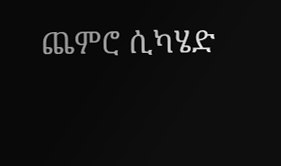ጨምሮ ሲካሄድ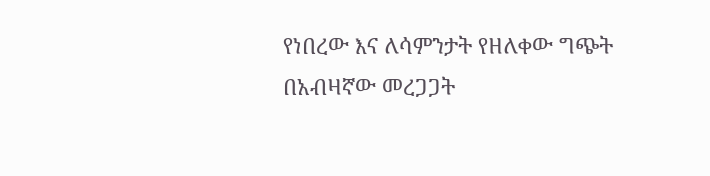የነበረው እና ለሳምንታት የዘለቀው ግጭት በአብዛኛው መረጋጋት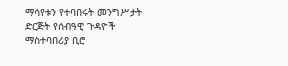ማሳየቱን የተባበሩት መንግሥታት ድርጅት የሰብዓዊ ጉዳዮች ማስተባበሪያ ቢሮ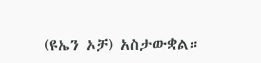(ዩኤን ኦቻ) አስታውቋል።